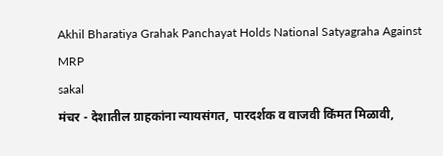Akhil Bharatiya Grahak Panchayat Holds National Satyagraha Against MRP
sakal
मंचर - देशातील ग्राहकांना न्यायसंगत, पारदर्शक व वाजवी किंमत मिळावी,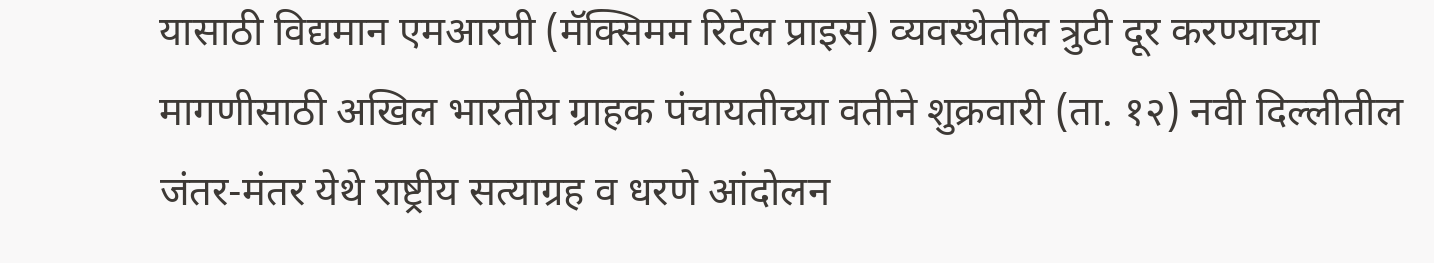यासाठी विद्यमान एमआरपी (मॅक्सिमम रिटेल प्राइस) व्यवस्थेतील त्रुटी दूर करण्याच्या मागणीसाठी अखिल भारतीय ग्राहक पंचायतीच्या वतीने शुक्रवारी (ता. १२) नवी दिल्लीतील जंतर-मंतर येथे राष्ट्रीय सत्याग्रह व धरणे आंदोलन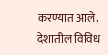करण्यात आले. देशातील विविध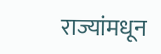राज्यांमधून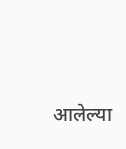आलेल्या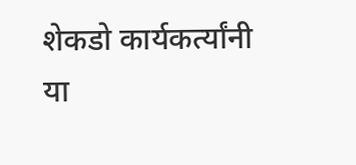शेकडो कार्यकर्त्यांनी या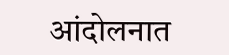आंदोलनात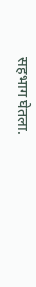सहभाग घेतला.